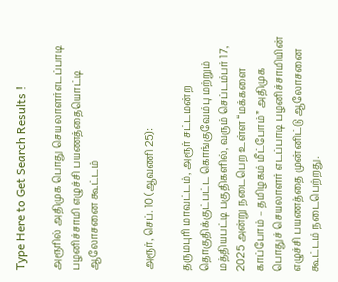Type Here to Get Search Results !

அரூரில் அதிமுக பொது செயலாளர்எடப்பாடி பழனிச்சாமி எழுச்சி பயணத்தையொட்டி ஆலோசனை கூட்டம்


அரூர், செப். 10 (ஆவணி 25):

தருமபுரி மாவட்டம், அரூர் சட்டமன்ற தொகுதிக்குட்பட்ட கொங்குவேம்பு மற்றும் மத்தியபட்டி பகுதிகளில், வரும் செப்டம்பர் 17, 2025 அன்று நடைபெற உள்ள “மக்களை காப்போம் – தமிழகம் மீட்போம்” அதிமுக பொதுச் செயலாளர் எடப்பாடி பழனிச்சாமியின் எழுச்சி பயணத்தை முன்னிட்டு ஆலோசனை கூட்டம் நடைபெற்றது.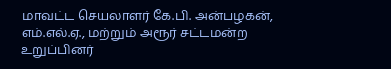மாவட்ட செயலாளர் கே.பி. அன்பழகன், எம்.எல்.ஏ., மற்றும் அரூர் சட்டமன்ற உறுப்பினர்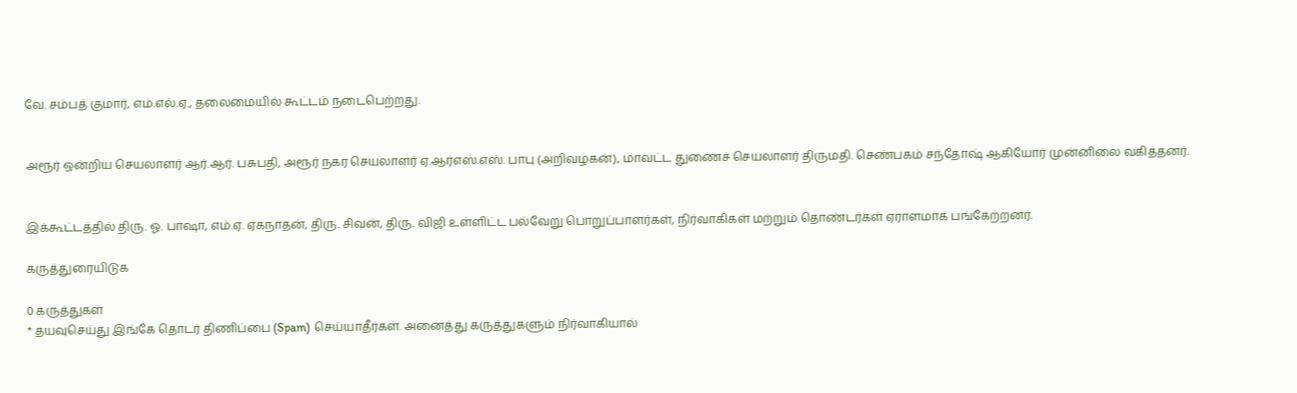வே. சம்பத் குமார், எம்.எல்.ஏ., தலைமையில் கூட்டம் நடைபெற்றது.


அரூர் ஒன்றிய செயலாளர் ஆர்.ஆர். பசுபதி, அரூர் நகர செயலாளர் ஏ.ஆர்எஸ்.எஸ். பாபு (அறிவழகன்), மாவட்ட துணைச் செயலாளர் திருமதி. செண்பகம் சந்தோஷ் ஆகியோர் முன்னிலை வகித்தனர்.


இக்கூட்டத்தில் திரு. ஓ. பாஷா, எம்.ஏ. ஏகநாதன், திரு. சிவன், திரு. விஜி உள்ளிட்ட பல்வேறு பொறுப்பாளர்கள், நிர்வாகிகள் மற்றும் தொண்டர்கள் ஏராளமாக பங்கேற்றனர்.

கருத்துரையிடுக

0 கருத்துகள்
* தயவுசெய்து இங்கே தொடர் திணிப்பை (Spam) செய்யாதீர்கள். அனைத்து கருத்துகளும் நிர்வாகியால்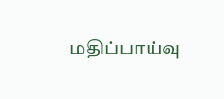மதிப்பாய்வு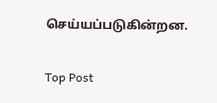செய்யப்படுகின்றன.

Top Post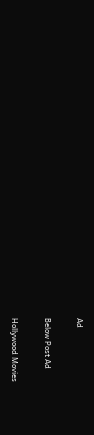Ad

Below Post Ad

Hollywood Movies